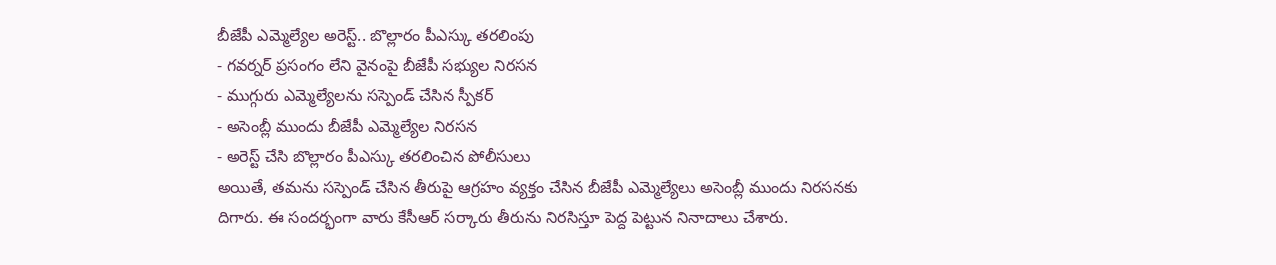బీజేపీ ఎమ్మెల్యేల అరెస్ట్.. బొల్లారం పీఎస్కు తరలింపు
- గవర్నర్ ప్రసంగం లేని వైనంపై బీజేపీ సభ్యుల నిరసన
- ముగ్గురు ఎమ్మెల్యేలను సస్పెండ్ చేసిన స్పీకర్
- అసెంబ్లీ ముందు బీజేపీ ఎమ్మెల్యేల నిరసన
- అరెస్ట్ చేసి బొల్లారం పీఎస్కు తరలించిన పోలీసులు
అయితే, తమను సస్పెండ్ చేసిన తీరుపై ఆగ్రహం వ్యక్తం చేసిన బీజేపీ ఎమ్మెల్యేలు అసెంబ్లీ ముందు నిరసనకు దిగారు. ఈ సందర్భంగా వారు కేసీఆర్ సర్కారు తీరును నిరసిస్తూ పెద్ద పెట్టున నినాదాలు చేశారు.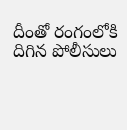దీంతో రంగంలోకి దిగిన పోలీసులు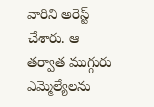వారిని అరెస్ట్ చేశారు. ఆ తర్వాత ముగ్గురు ఎమ్మెల్యేలను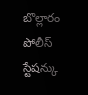బొల్లారం పోలీస్ స్టేషన్కు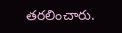తరలించారు.